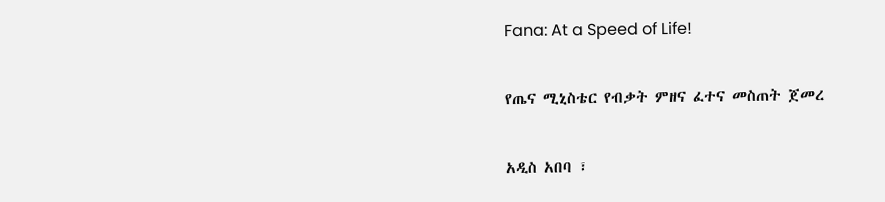Fana: At a Speed of Life!

የጤና ሚኒስቴር የብቃት ምዘና ፈተና መስጠት ጀመረ

አዲስ አበባ ፣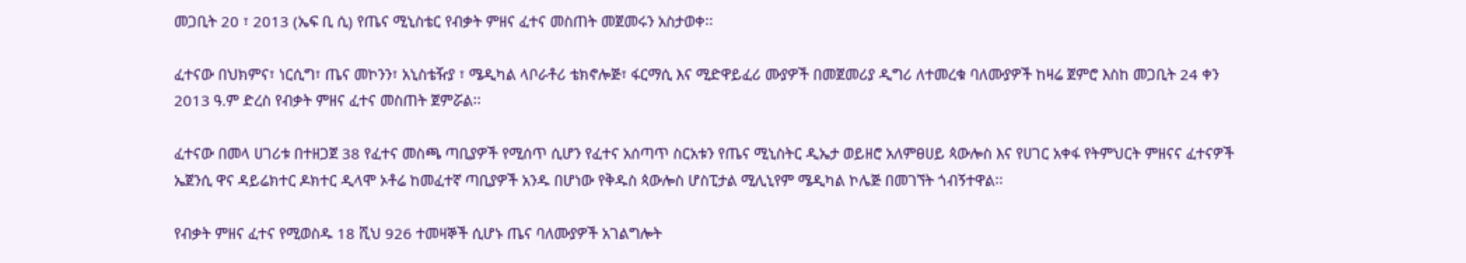መጋቢት 20 ፣ 2013 (ኤፍ ቢ ሲ) የጤና ሚኒስቴር የብቃት ምዘና ፈተና መስጠት መጀመሩን አስታወቀ፡፡

ፈተናው በህክምና፣ ነርሲግ፣ ጤና መኮንን፣ አኒስቴዥያ ፣ ሜዲካል ላቦራቶሪ ቴክኖሎጅ፣ ፋርማሲ እና ሚድዋይፈሪ ሙያዎች በመጀመሪያ ዲግሪ ለተመረቁ ባለሙያዎች ከዛሬ ጀምሮ እስከ መጋቢት 24 ቀን 2013 ዓ.ም ድረስ የብቃት ምዘና ፈተና መስጠት ጀምሯል፡፡

ፈተናው በመላ ሀገሪቱ በተዘጋጀ 38 የፈተና መስጫ ጣቢያዎች የሚሰጥ ሲሆን የፈተና አሰጣጥ ስርአቱን የጤና ሚኒስትር ዲኤታ ወይዘሮ አለምፀሀይ ጳውሎስ እና የሀገር አቀፋ የትምህርት ምዘናና ፈተናዎች ኤጀንሲ ዋና ዳይሬክተር ዶክተር ዲላሞ ኦቶሬ ከመፈተኛ ጣቢያዎች አንዱ በሆነው የቅዱስ ጳውሎስ ሆስፒታል ሚሊኒየም ሜዲካል ኮሌጅ በመገኘት ጎብኝተዋል፡፡

የብቃት ምዘና ፈተና የሚወስዱ 18 ሺህ 926 ተመዛኞች ሲሆኑ ጤና ባለሙያዎች አገልግሎት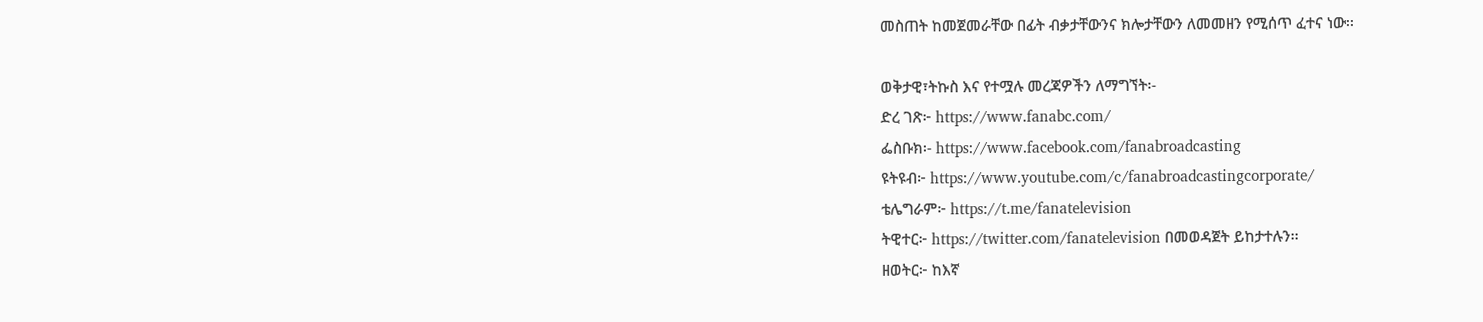መስጠት ከመጀመራቸው በፊት ብቃታቸውንና ክሎታቸውን ለመመዘን የሚሰጥ ፈተና ነው፡፡

ወቅታዊ፣ትኩስ እና የተሟሉ መረጃዎችን ለማግኘት፡-
ድረ ገጽ፦ https://www.fanabc.com/
ፌስቡክ፡- https://www.facebook.com/fanabroadcasting
ዩትዩብ፦ https://www.youtube.com/c/fanabroadcastingcorporate/
ቴሌግራም፦ https://t.me/fanatelevision
ትዊተር፦ https://twitter.com/fanatelevision በመወዳጀት ይከታተሉን፡፡
ዘወትር፦ ከእኛ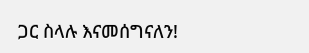ጋር ስላሉ እናመሰግናለን!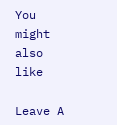You might also like

Leave A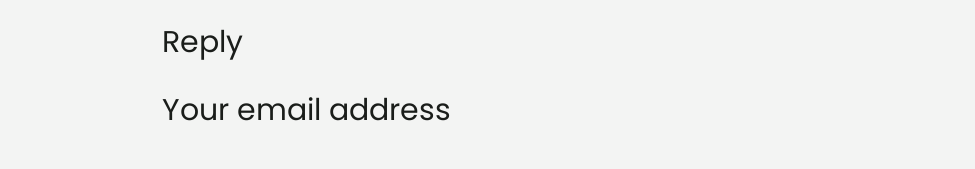Reply

Your email address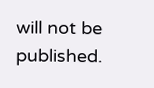will not be published.